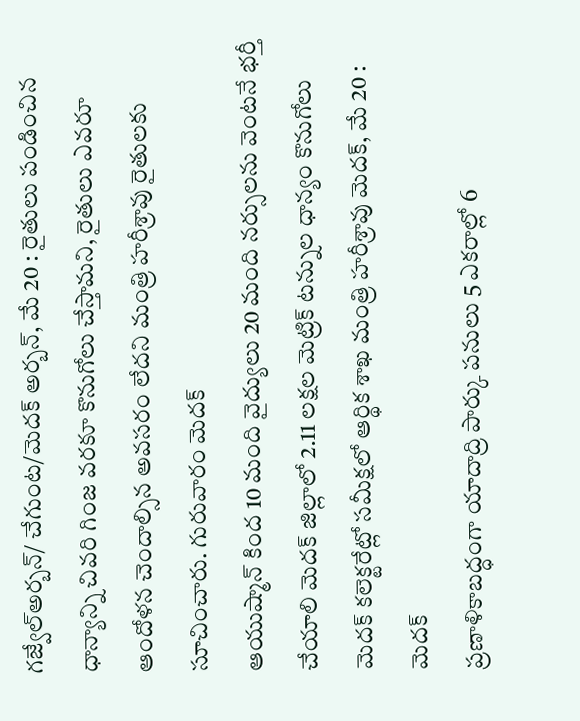గజ్వేల్అర్బన్/ చేగుంట/మెదక్ అర్బన్, మే 20 : రైతులు పండించిన ధాన్యాన్ని చివరి గింజ వరకూ కొనుగోలు చేస్తామని, రైతులు ఎవరూ ఆందోళన చెందాల్సిన అవసరం లేదని మంత్రి హరీశ్రావు రైతులకు సూచించారు. గురువారం మెదక్
ఆయుష్మాన్ కింద 10 మంది వైద్యులు 20 మంది నర్సులను వెంటనే భర్తీ చేయాలి మెదక్ జిల్లాలో 2.11 లక్షల మెట్రిక్ టన్నుల ధాన్యం కొనుగోలు మెదక్ కలెక్టరేట్లో సమీక్షలో ఆర్థిక శాఖ మంత్రి హరీశ్రావు మెదక్, మే 20 : మెదక్
ప్రణాళికాబద్ధంగా యాదాద్రి పార్కు పనులు 5 ఎకరాల్లో 6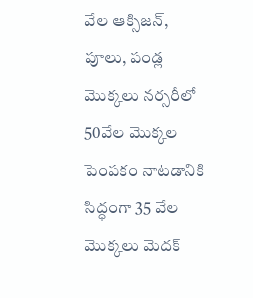వేల ఆక్సిజన్, పూలు, పండ్ల మొక్కలు నర్సరీలో 50వేల మొక్కల పెంపకం నాటడానికి సిద్ధంగా 35 వేల మొక్కలు మెదక్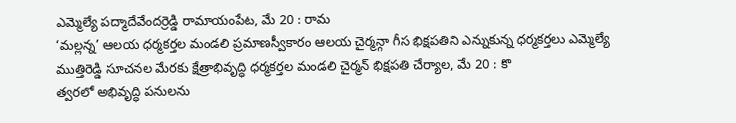ఎమ్మెల్యే పద్మాదేవేందర్రెడ్డి రామాయంపేట, మే 20 : రామ
‘మల్లన్న’ ఆలయ ధర్మకర్తల మండలి ప్రమాణస్వీకారం ఆలయ చైర్మన్గా గీస భిక్షపతిని ఎన్నుకున్న ధర్మకర్తలు ఎమ్మెల్యే ముత్తిరెడ్డి సూచనల మేరకు క్షేత్రాభివృద్ధి ధర్మకర్తల మండలి చైర్మన్ భిక్షపతి చేర్యాల, మే 20 : కొ
త్వరలో అభివృద్ధి పనులను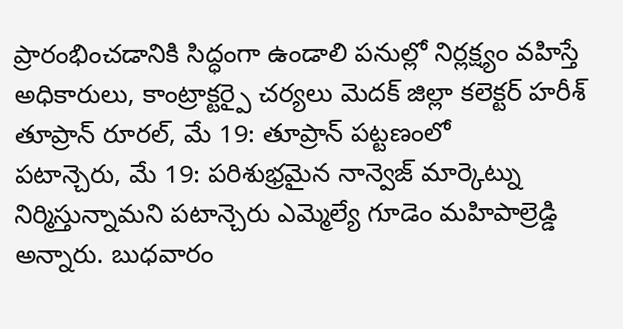ప్రారంభించడానికి సిద్ధంగా ఉండాలి పనుల్లో నిర్లక్ష్యం వహిస్తే అధికారులు, కాంట్రాక్టర్పై చర్యలు మెదక్ జిల్లా కలెక్టర్ హరీశ్ తూప్రాన్ రూరల్, మే 19: తూప్రాన్ పట్టణంలో
పటాన్చెరు, మే 19: పరిశుభ్రమైన నాన్వెజ్ మార్కెట్ను నిర్మిస్తున్నామని పటాన్చెరు ఎమ్మెల్యే గూడెం మహిపాల్రెడ్డి అన్నారు. బుధవారం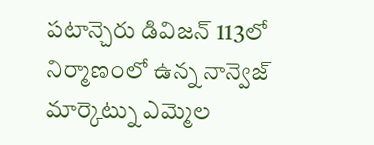పటాన్చెరు డివిజన్ 113లో నిర్మాణంలో ఉన్న నాన్వెజ్ మార్కెట్ను ఎమ్మెల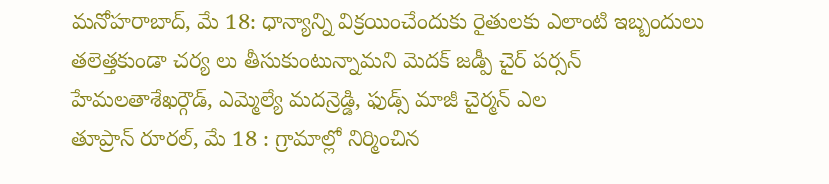మనోహరాబాద్, మే 18: ధాన్యాన్ని విక్రయించేందుకు రైతులకు ఎలాంటి ఇబ్బందులు తలెత్తకుండా చర్య లు తీసుకుంటున్నామని మెదక్ జడ్పీ చైర్ పర్సన్ హేమలతాశేఖర్గౌడ్, ఎమ్మెల్యే మదన్రెడ్డి, ఫుడ్స్ మాజీ చైర్మన్ ఎల
తూప్రాన్ రూరల్, మే 18 : గ్రామాల్లో నిర్మించిన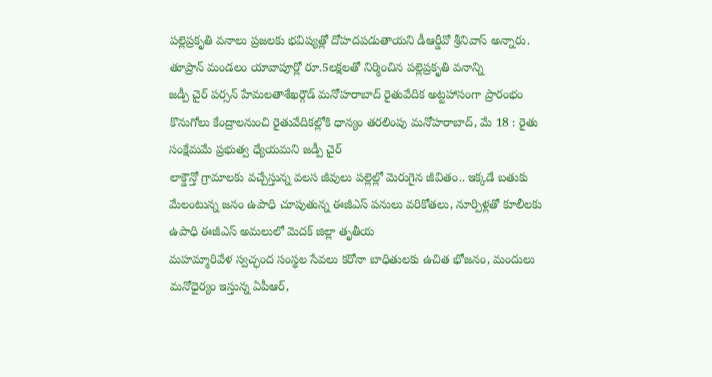పల్లెప్రకృతి వనాలు ప్రజలకు భవిష్యత్లో దోహదపడుతాయని డీఆర్డీవో శ్రీనివాస్ అన్నారు. తూప్రాన్ మండలం యావాపూర్లో రూ.5లక్షలతో నిర్మించిన పల్లెప్రకృతి వనాన్ని
జడ్పీ చైర్ పర్సన్ హేమలతాశేఖర్గౌడ్ మనోహరాబాద్ రైతువేదిక అట్టహాసంగా ప్రారంభం కొనుగోలు కేంద్రాలనుంచి రైతువేదికల్లోకి ధాన్యం తరలింపు మనోహరాబాద్, మే 18 : రైతు సంక్షేమమే ప్రభుత్వ ధ్యేయమని జడ్పీ చైర్
లాక్డౌన్తో గ్రామాలకు వచ్చేస్తున్న వలస జీవులు పల్లెల్లో మెరుగైన జీవితం.. ఇక్కడే బతుకు మేలంటున్న జనం ఉపాధి చూపుతున్న ఈజీఎస్ పనులు వరికోతలు, నూర్పిళ్లతో కూలీలకు ఉపాధి ఈజీఎస్ అమలులో మెదక్ జిల్లా తృతీయ
మహమ్మారివేళ స్వచ్ఛంద సంస్థల సేవలు కరోనా బాధితులకు ఉచిత భోజనం, మందులు మనోధైర్యం ఇస్తున్న ఏపీఆర్,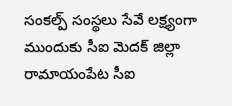సంకల్ప్ సంస్థలు సేవే లక్ష్యంగా ముందుకు సీఐ మెదక్ జిల్లా రామాయంపేట సీఐ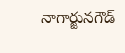నాగార్జునగౌడ్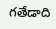గతేడాది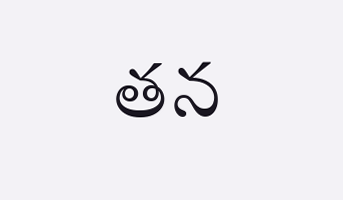తన